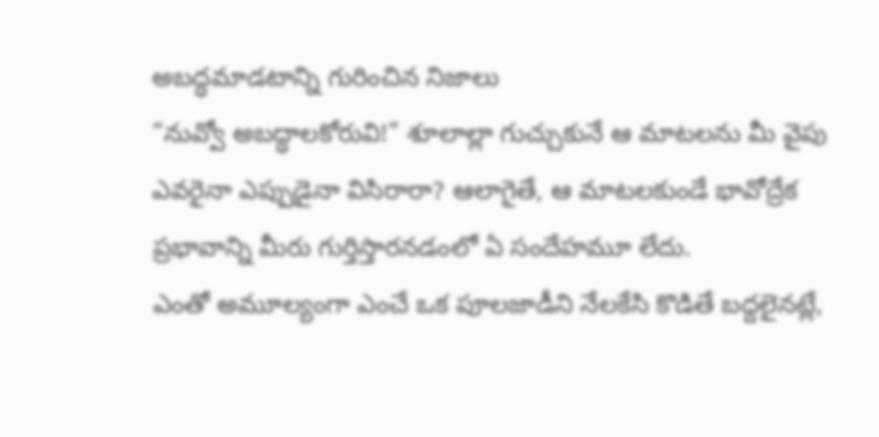అబద్ధమాడటాన్ని గురించిన నిజాలు
“నువ్వో అబద్ధాలకోరువి!” శూలాల్లా గుచ్చుకునే ఆ మాటలను మీ వైపు ఎవరైనా ఎప్పుడైనా విసిరారా? ఆలాగైతే, ఆ మాటలకుండే భావోద్రేక ప్రభావాన్ని మీరు గుర్తిస్తారనడంలో ఏ సందేహమూ లేదు.
ఎంతో అమూల్యంగా ఎంచే ఒక పూలజాడీని నేలకేసి కొడితే బద్దలైనట్లే,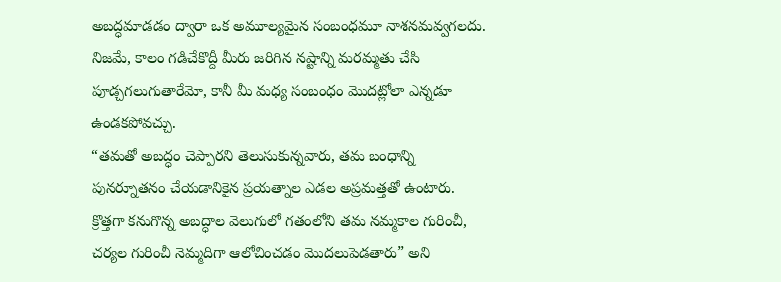అబద్ధమాడడం ద్వారా ఒక అమూల్యమైన సంబంధమూ నాశనమవ్వగలదు. నిజమే, కాలం గడిచేకొద్దీ మీరు జరిగిన నష్టాన్ని మరమ్మతు చేసి పూడ్చగలుగుతారేమో, కానీ మీ మధ్య సంబంధం మొదట్లోలా ఎన్నడూ ఉండకపోవచ్చు.
“తమతో అబద్ధం చెప్పారని తెలుసుకున్నవారు, తమ బంధాన్ని పునర్నూతనం చేయడానికైన ప్రయత్నాల ఎడల అప్రమత్తతో ఉంటారు. క్రొత్తగా కనుగొన్న అబద్ధాల వెలుగులో గతంలోని తమ నమ్మకాల గురించీ, చర్యల గురించీ నెమ్మదిగా ఆలోచించడం మొదలుపెడతారు” అని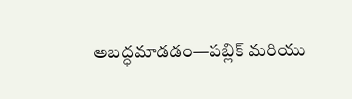అబద్ధమాడడం—పబ్లిక్ మరియు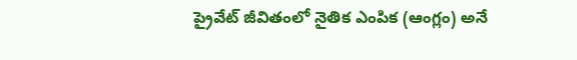ప్రైవేట్ జీవితంలో నైతిక ఎంపిక (ఆంగ్లం) అనే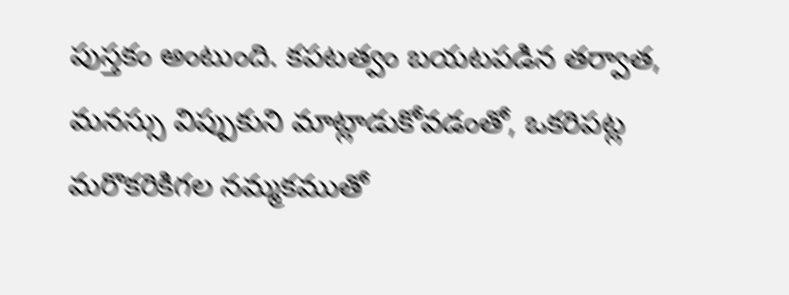పుస్తకం అంటుంది. కపటత్వం బయటపడిన తర్వాత, మనస్సు విప్పుకుని మాట్లాడుకోవడంతో, ఒకరిపట్ల మరొకరికిగల నమ్మకముతో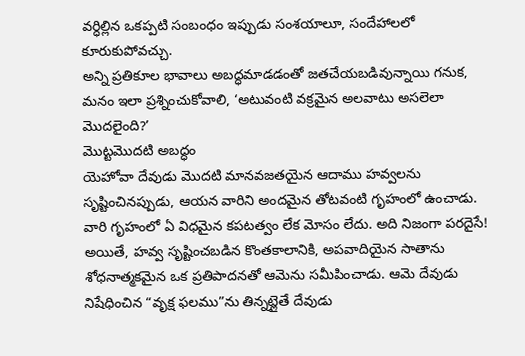వర్ధిల్లిన ఒకప్పటి సంబంధం ఇప్పుడు సంశయాలూ, సందేహాలలో కూరుకుపోవచ్చు.
అన్ని ప్రతికూల భావాలు అబద్ధమాడడంతో జతచేయబడివున్నాయి గనుక, మనం ఇలా ప్రశ్నించుకోవాలి, ‘అటువంటి వక్రమైన అలవాటు అసలెలా మొదలైంది?’
మొట్టమొదటి అబద్ధం
యెహోవా దేవుడు మొదటి మానవజతయైన ఆదాము హవ్వలను సృష్టించినప్పుడు, ఆయన వారిని అందమైన తోటవంటి గృహంలో ఉంచాడు. వారి గృహంలో ఏ విధమైన కపటత్వం లేక మోసం లేదు. అది నిజంగా పరదైసే!
అయితే, హవ్వ సృష్టించబడిన కొంతకాలానికి, అపవాదియైన సాతాను శోధనాత్మకమైన ఒక ప్రతిపాదనతో ఆమెను సమీపించాడు. ఆమె దేవుడు నిషేధించిన “వృక్ష ఫలము”ను తిన్నట్లైతే దేవుడు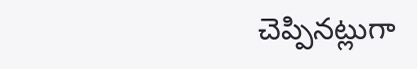చెప్పినట్లుగా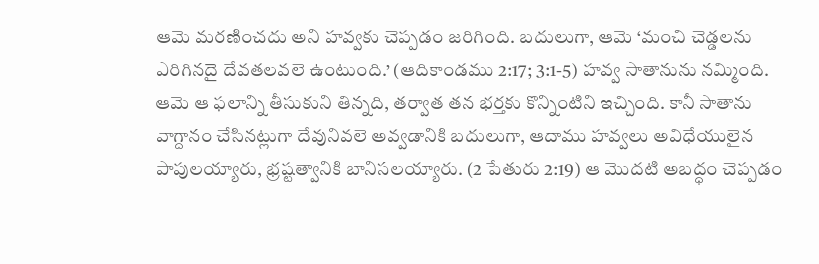ఆమె మరణించదు అని హవ్వకు చెప్పడం జరిగింది. బదులుగా, ఆమె ‘మంచి చెడ్డలను ఎరిగినదై దేవతలవలె ఉంటుంది.’ (ఆదికాండము 2:17; 3:1-5) హవ్వ సాతానును నమ్మింది. ఆమె ఆ ఫలాన్ని తీసుకుని తిన్నది, తర్వాత తన భర్తకు కొన్నింటిని ఇచ్చింది. కానీ సాతాను వాగ్దానం చేసినట్లుగా దేవునివలె అవ్వడానికి బదులుగా, ఆదాము హవ్వలు అవిధేయులైన పాపులయ్యారు, భ్రష్టత్వానికి బానిసలయ్యారు. (2 పేతురు 2:19) ఆ మొదటి అబద్ధం చెప్పడం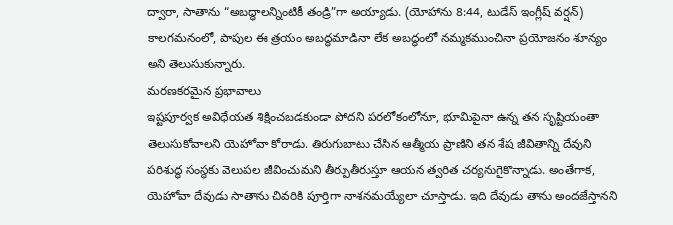ద్వారా, సాతాను “అబద్ధాలన్నింటికీ తండ్రి”గా అయ్యాడు. (యోహాను 8:44, టుడేస్ ఇంగ్లీష్ వర్షన్) కాలగమనంలో, పాపుల ఈ త్రయం అబద్ధమాడినా లేక అబద్ధంలో నమ్మకముంచినా ప్రయోజనం శూన్యం అని తెలుసుకున్నారు.
మరణకరమైన ప్రభావాలు
ఇష్టపూర్వక అవిధేయత శిక్షించబడకుండా పోదని పరలోకంలోనూ, భూమిపైనా ఉన్న తన సృష్టియంతా తెలుసుకోవాలని యెహోవా కోరాడు. తిరుగుబాటు చేసిన ఆత్మీయ ప్రాణిని తన శేష జీవితాన్ని దేవుని పరిశుద్ధ సంస్థకు వెలుపల జీవించుమని తీర్పుతీరుస్తూ ఆయన త్వరిత చర్యనుగైకొన్నాడు. అంతేగాక, యెహోవా దేవుడు సాతాను చివరికి పూర్తిగా నాశనమయ్యేలా చూస్తాడు. ఇది దేవుడు తాను అందజేస్తానని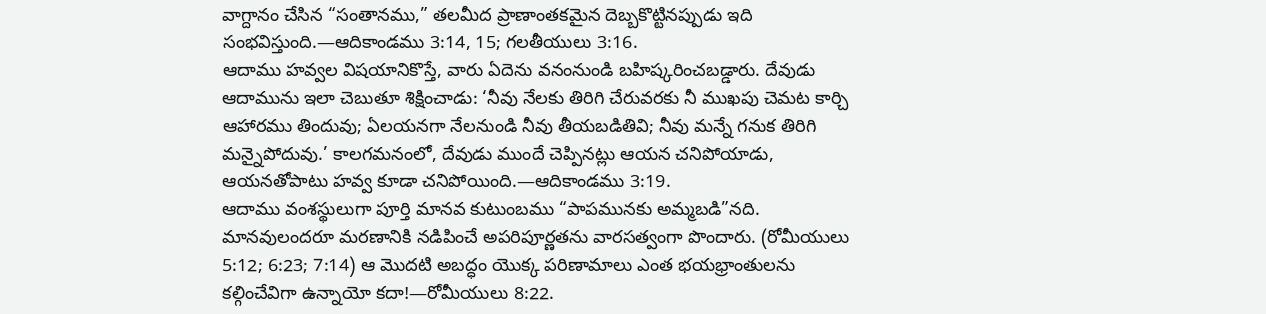వాగ్దానం చేసిన “సంతానము,” తలమీద ప్రాణాంతకమైన దెబ్బకొట్టినప్పుడు ఇది సంభవిస్తుంది.—ఆదికాండము 3:14, 15; గలతీయులు 3:16.
ఆదాము హవ్వల విషయానికొస్తే, వారు ఏదెను వనంనుండి బహిష్కరించబడ్డారు. దేవుడు ఆదామును ఇలా చెబుతూ శిక్షించాడు: ‘నీవు నేలకు తిరిగి చేరువరకు నీ ముఖపు చెమట కార్చి ఆహారము తిందువు; ఏలయనగా నేలనుండి నీవు తీయబడితివి; నీవు మన్నే గనుక తిరిగి మన్నైపోదువు.’ కాలగమనంలో, దేవుడు ముందే చెప్పినట్లు ఆయన చనిపోయాడు, ఆయనతోపాటు హవ్వ కూడా చనిపోయింది.—ఆదికాండము 3:19.
ఆదాము వంశస్థులుగా పూర్తి మానవ కుటుంబము “పాపమునకు అమ్మబడి”నది. మానవులందరూ మరణానికి నడిపించే అపరిపూర్ణతను వారసత్వంగా పొందారు. (రోమీయులు 5:12; 6:23; 7:14) ఆ మొదటి అబద్ధం యొక్క పరిణామాలు ఎంత భయభ్రాంతులను కల్గించేవిగా ఉన్నాయో కదా!—రోమీయులు 8:22.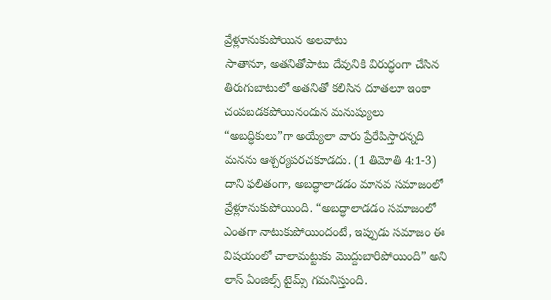వ్రేళ్లూనుకుపోయిన అలవాటు
సాతానూ, అతనితోపాటు దేవునికి విరుద్ధంగా చేసిన తిరుగుబాటులో అతనితో కలిసిన దూతలూ ఇంకా చంపబడకపోయినందున మనుష్యులు “అబద్ధికులు”గా అయ్యేలా వారు ప్రేరేపిస్తారన్నది మనను ఆశ్చర్యపరచకూడదు. (1 తిమోతి 4:1-3) దాని ఫలితంగా, అబద్ధాలాడడం మానవ సమాజంలో వ్రేళ్లూనుకుపోయింది. “అబద్ధాలాడడం సమాజంలో ఎంతగా నాటుకుపోయిందంటే, ఇప్పుడు సమాజం ఈ విషయంలో చాలామట్టుకు మొద్దుబారిపోయింది” అని లాస్ ఏంజిల్స్ టైమ్స్ గమనిస్తుంది.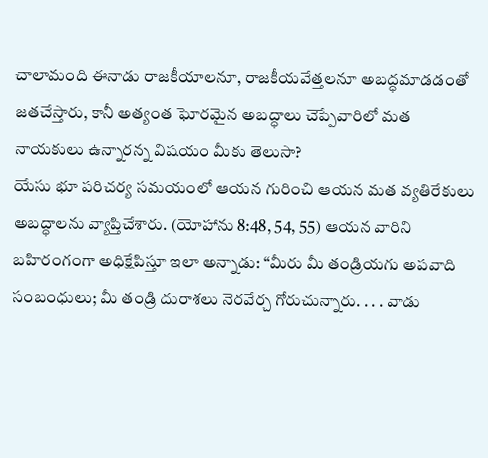చాలామంది ఈనాడు రాజకీయాలనూ, రాజకీయవేత్తలనూ అబద్ధమాడడంతో జతచేస్తారు, కానీ అత్యంత ఘోరమైన అబద్ధాలు చెప్పేవారిలో మత నాయకులు ఉన్నారన్న విషయం మీకు తెలుసా?
యేసు భూ పరిచర్య సమయంలో ఆయన గురించి ఆయన మత వ్యతిరేకులు అబద్ధాలను వ్యాప్తిచేశారు. (యోహాను 8:48, 54, 55) ఆయన వారిని బహిరంగంగా అధిక్షేపిస్తూ ఇలా అన్నాడు: “మీరు మీ తండ్రియగు అపవాది సంబంధులు; మీ తండ్రి దురాశలు నెరవేర్చ గోరుచున్నారు. . . . వాడు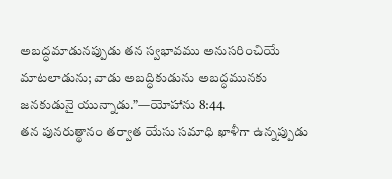అబద్ధమాడునప్పుడు తన స్వభావము అనుసరించియే మాటలాడును; వాడు అబద్ధికుడును అబద్ధమునకు జనకుడునై యున్నాడు.”—యోహాను 8:44.
తన పునరుత్థానం తర్వాత యేసు సమాధి ఖాళీగా ఉన్నప్పుడు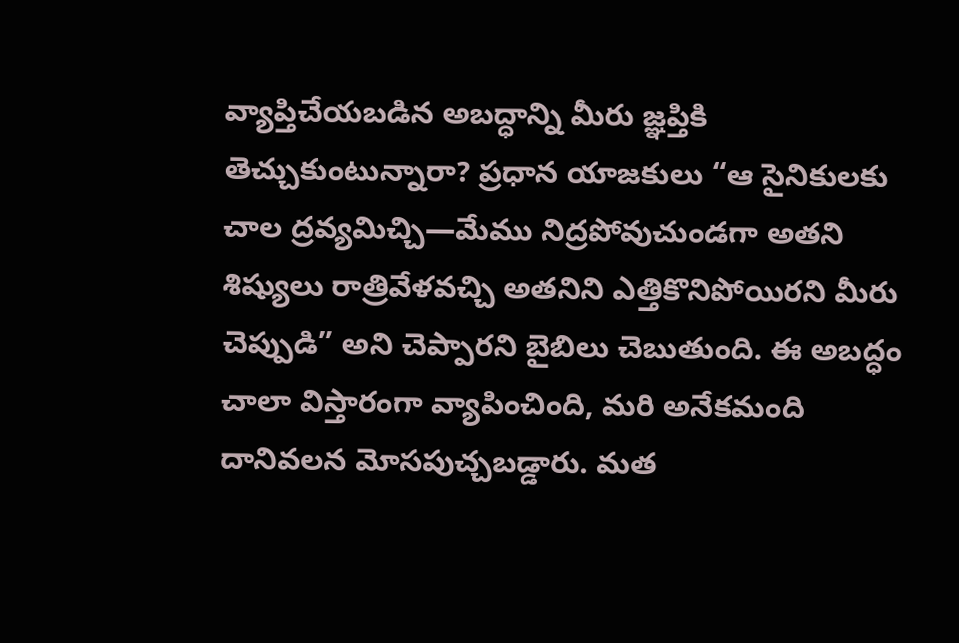వ్యాప్తిచేయబడిన అబద్ధాన్ని మీరు జ్ఞప్తికి తెచ్చుకుంటున్నారా? ప్రధాన యాజకులు “ఆ సైనికులకు చాల ద్రవ్యమిచ్చి—మేము నిద్రపోవుచుండగా అతని శిష్యులు రాత్రివేళవచ్చి అతనిని ఎత్తికొనిపోయిరని మీరు చెప్పుడి” అని చెప్పారని బైబిలు చెబుతుంది. ఈ అబద్ధం చాలా విస్తారంగా వ్యాపించింది, మరి అనేకమంది దానివలన మోసపుచ్చబడ్డారు. మత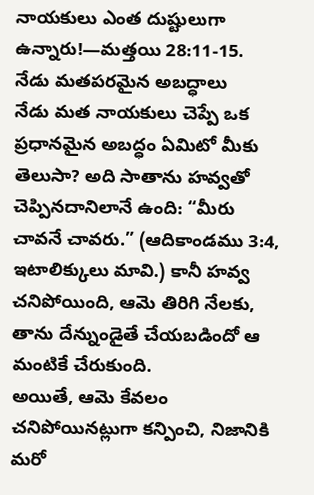నాయకులు ఎంత దుష్టులుగా ఉన్నారు!—మత్తయి 28:11-15.
నేడు మతపరమైన అబద్ధాలు
నేడు మత నాయకులు చెప్పే ఒక ప్రధానమైన అబద్ధం ఏమిటో మీకు తెలుసా? అది సాతాను హవ్వతో చెప్పినదానిలానే ఉంది: “మీరు చావనే చావరు.” (ఆదికాండము 3:4, ఇటాలిక్కులు మావి.) కానీ హవ్వ చనిపోయింది, ఆమె తిరిగి నేలకు, తాను దేన్నుండైతే చేయబడిందో ఆ మంటికే చేరుకుంది.
అయితే, ఆమె కేవలం చనిపోయినట్లుగా కన్పించి, నిజానికి మరో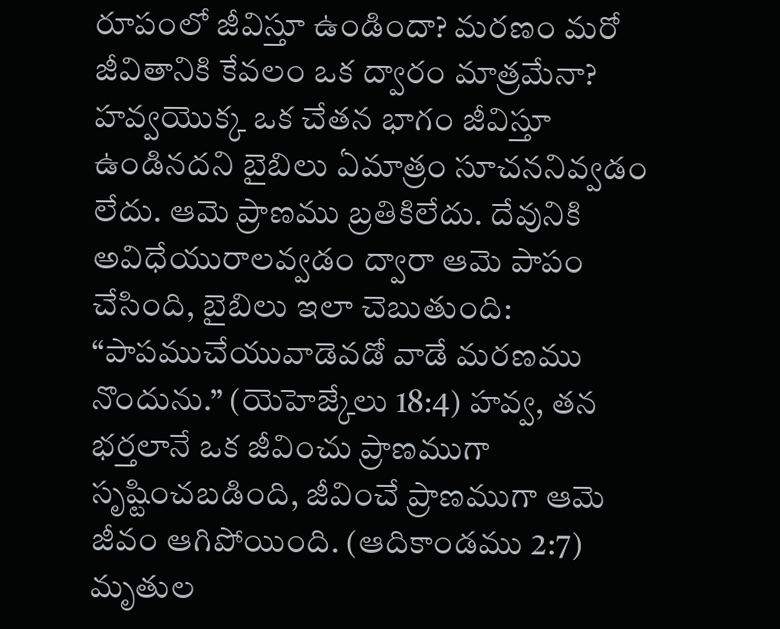రూపంలో జీవిస్తూ ఉండిందా? మరణం మరో జీవితానికి కేవలం ఒక ద్వారం మాత్రమేనా? హవ్వయొక్క ఒక చేతన భాగం జీవిస్తూ ఉండినదని బైబిలు ఏమాత్రం సూచననివ్వడం లేదు. ఆమె ప్రాణము బ్రతికిలేదు. దేవునికి అవిధేయురాలవ్వడం ద్వారా ఆమె పాపం చేసింది, బైబిలు ఇలా చెబుతుంది: “పాపముచేయువాడెవడో వాడే మరణము నొందును.” (యెహెజ్కేలు 18:4) హవ్వ, తన భర్తలానే ఒక జీవించు ప్రాణముగా సృష్టించబడింది, జీవించే ప్రాణముగా ఆమె జీవం ఆగిపోయింది. (ఆదికాండము 2:7) మృతుల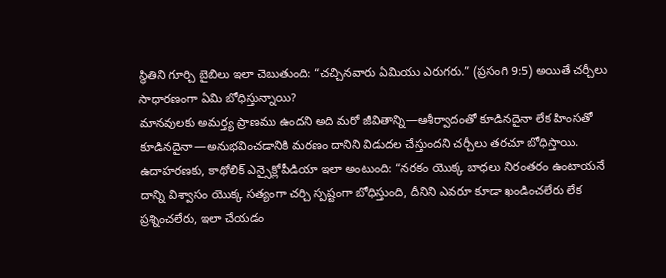స్థితిని గూర్చి బైబిలు ఇలా చెబుతుంది: “చచ్చినవారు ఏమియు ఎరుగరు.” (ప్రసంగి 9:5) అయితే చర్చీలు సాధారణంగా ఏమి బోధిస్తున్నాయి?
మానవులకు అమర్త్య ప్రాణము ఉందని అది మరో జీవితాన్ని—ఆశీర్వాదంతో కూడినదైనా లేక హింసతో కూడినదైనా—అనుభవించడానికి మరణం దానిని విడుదల చేస్తుందని చర్చీలు తరచూ బోధిస్తాయి. ఉదాహరణకు, కాథోలిక్ ఎన్సైక్లోపీడియా ఇలా అంటుంది: “నరకం యొక్క బాధలు నిరంతరం ఉంటాయనే దాన్ని విశ్వాసం యొక్క సత్యంగా చర్చి స్పష్టంగా బోధిస్తుంది, దీనిని ఎవరూ కూడా ఖండించలేరు లేక ప్రశ్నించలేరు, ఇలా చేయడం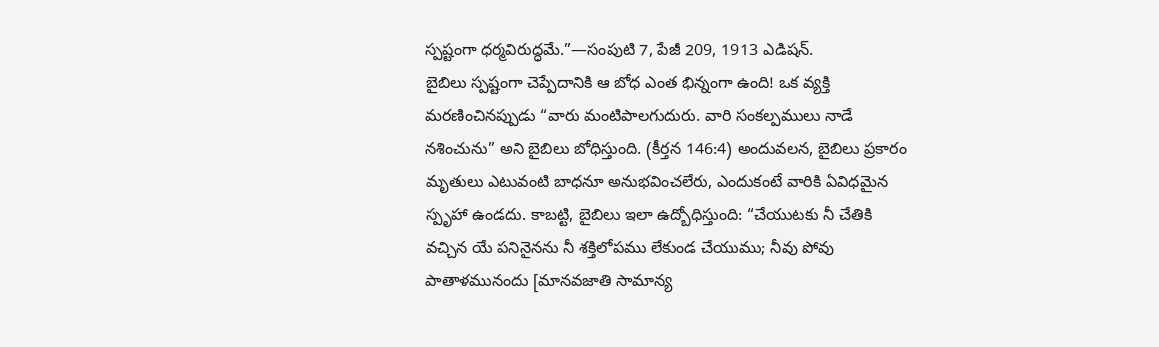స్పష్టంగా ధర్మవిరుద్ధమే.”—సంపుటి 7, పేజీ 209, 1913 ఎడిషన్.
బైబిలు స్పష్టంగా చెప్పేదానికి ఆ బోధ ఎంత భిన్నంగా ఉంది! ఒక వ్యక్తి మరణించినప్పుడు “వారు మంటిపాలగుదురు. వారి సంకల్పములు నాడే నశించును” అని బైబిలు బోధిస్తుంది. (కీర్తన 146:4) అందువలన, బైబిలు ప్రకారం మృతులు ఎటువంటి బాధనూ అనుభవించలేరు, ఎందుకంటే వారికి ఏవిధమైన స్పృహా ఉండదు. కాబట్టి, బైబిలు ఇలా ఉద్బోధిస్తుంది: “చేయుటకు నీ చేతికి వచ్చిన యే పనినైనను నీ శక్తిలోపము లేకుండ చేయుము; నీవు పోవు పాతాళమునందు [మానవజాతి సామాన్య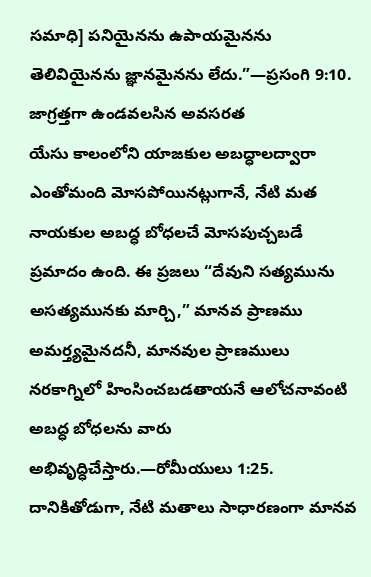సమాధి] పనియైనను ఉపాయమైనను తెలివియైనను జ్ఞానమైనను లేదు.”—ప్రసంగి 9:10.
జాగ్రత్తగా ఉండవలసిన అవసరత
యేసు కాలంలోని యాజకుల అబద్ధాలద్వారా ఎంతోమంది మోసపోయినట్లుగానే, నేటి మత నాయకుల అబద్ధ బోధలచే మోసపుచ్చబడే ప్రమాదం ఉంది. ఈ ప్రజలు “దేవుని సత్యమును అసత్యమునకు మార్చి,” మానవ ప్రాణము అమర్త్యమైనదనీ, మానవుల ప్రాణములు నరకాగ్నిలో హింసించబడతాయనే ఆలోచనావంటి అబద్ధ బోధలను వారు అభివృద్ధిచేస్తారు.—రోమీయులు 1:25.
దానికితోడుగా, నేటి మతాలు సాధారణంగా మానవ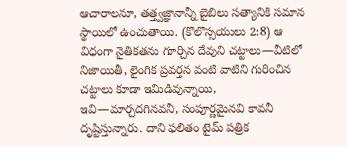ఆచారాలనూ, తత్త్వజ్ఞానాన్నీ బైబిలు సత్యానికి సమాన స్థాయిలో ఉంచుతాయి. (కొలొస్సయులు 2:8) ఆ విధంగా నైతికతను గూర్చిన దేవుని చట్టాలు—వీటిలో నిజాయితీ, లైంగిక ప్రవర్తన వంటి వాటిని గురించిన చట్టాలు కూడా ఇమిడివున్నాయి, ఇవి—మార్చదగినవనీ, సంపూర్ణమైనవి కావనీ దృష్టిస్తున్నారు. దాని ఫలితం టైమ్ పత్రిక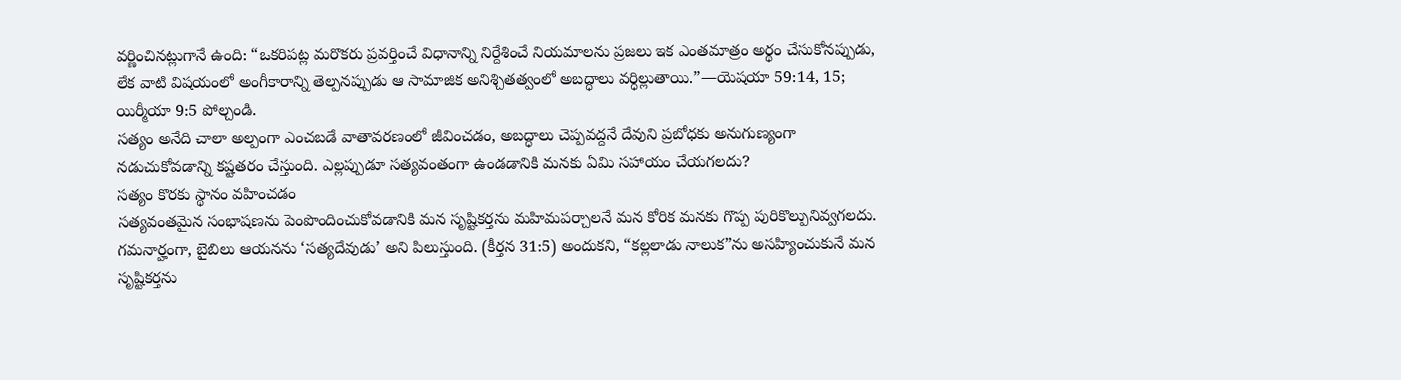వర్ణించినట్లుగానే ఉంది: “ఒకరిపట్ల మరొకరు ప్రవర్తించే విధానాన్ని నిర్దేశించే నియమాలను ప్రజలు ఇక ఎంతమాత్రం అర్థం చేసుకోనప్పుడు, లేక వాటి విషయంలో అంగీకారాన్ని తెల్పనప్పుడు ఆ సామాజిక అనిశ్చితత్వంలో అబద్ధాలు వర్ధిల్లుతాయి.”—యెషయా 59:14, 15; యిర్మీయా 9:5 పోల్చండి.
సత్యం అనేది చాలా అల్పంగా ఎంచబడే వాతావరణంలో జీవించడం, అబద్ధాలు చెప్పవద్దనే దేవుని ప్రబోధకు అనుగుణ్యంగా నడుచుకోవడాన్ని కష్టతరం చేస్తుంది. ఎల్లప్పుడూ సత్యవంతంగా ఉండడానికి మనకు ఏమి సహాయం చేయగలదు?
సత్యం కొరకు స్థానం వహించడం
సత్యవంతమైన సంభాషణను పెంపొందించుకోవడానికి మన సృష్టికర్తను మహిమపర్చాలనే మన కోరిక మనకు గొప్ప పురికొల్పునివ్వగలదు. గమనార్హంగా, బైబిలు ఆయనను ‘సత్యదేవుడు’ అని పిలుస్తుంది. (కీర్తన 31:5) అందుకని, “కల్లలాడు నాలుక”ను అసహ్యించుకునే మన సృష్టికర్తను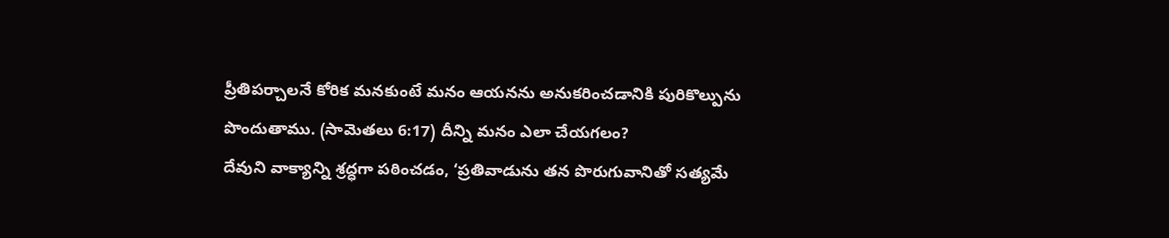ప్రీతిపర్చాలనే కోరిక మనకుంటే మనం ఆయనను అనుకరించడానికి పురికొల్పును పొందుతాము. (సామెతలు 6:17) దీన్ని మనం ఎలా చేయగలం?
దేవుని వాక్యాన్ని శ్రద్ధగా పఠించడం, ‘ప్రతివాడును తన పొరుగువానితో సత్యమే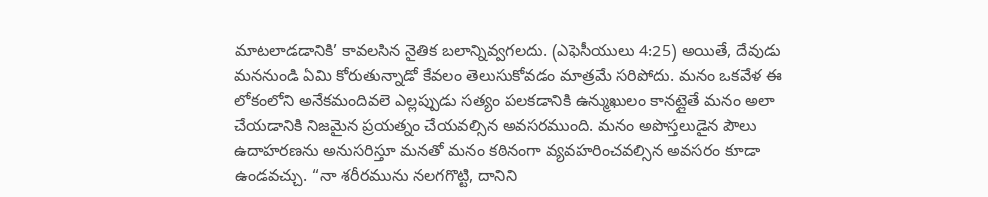మాటలాడడానికి’ కావలసిన నైతిక బలాన్నివ్వగలదు. (ఎఫెసీయులు 4:25) అయితే, దేవుడు మననుండి ఏమి కోరుతున్నాడో కేవలం తెలుసుకోవడం మాత్రమే సరిపోదు. మనం ఒకవేళ ఈ లోకంలోని అనేకమందివలె ఎల్లప్పుడు సత్యం పలకడానికి ఉన్ముఖులం కానట్లైతే మనం అలా చేయడానికి నిజమైన ప్రయత్నం చేయవల్సిన అవసరముంది. మనం అపొస్తలుడైన పౌలు ఉదాహరణను అనుసరిస్తూ మనతో మనం కఠినంగా వ్యవహరించవల్సిన అవసరం కూడా ఉండవచ్చు. “నా శరీరమును నలగగొట్టి, దానిని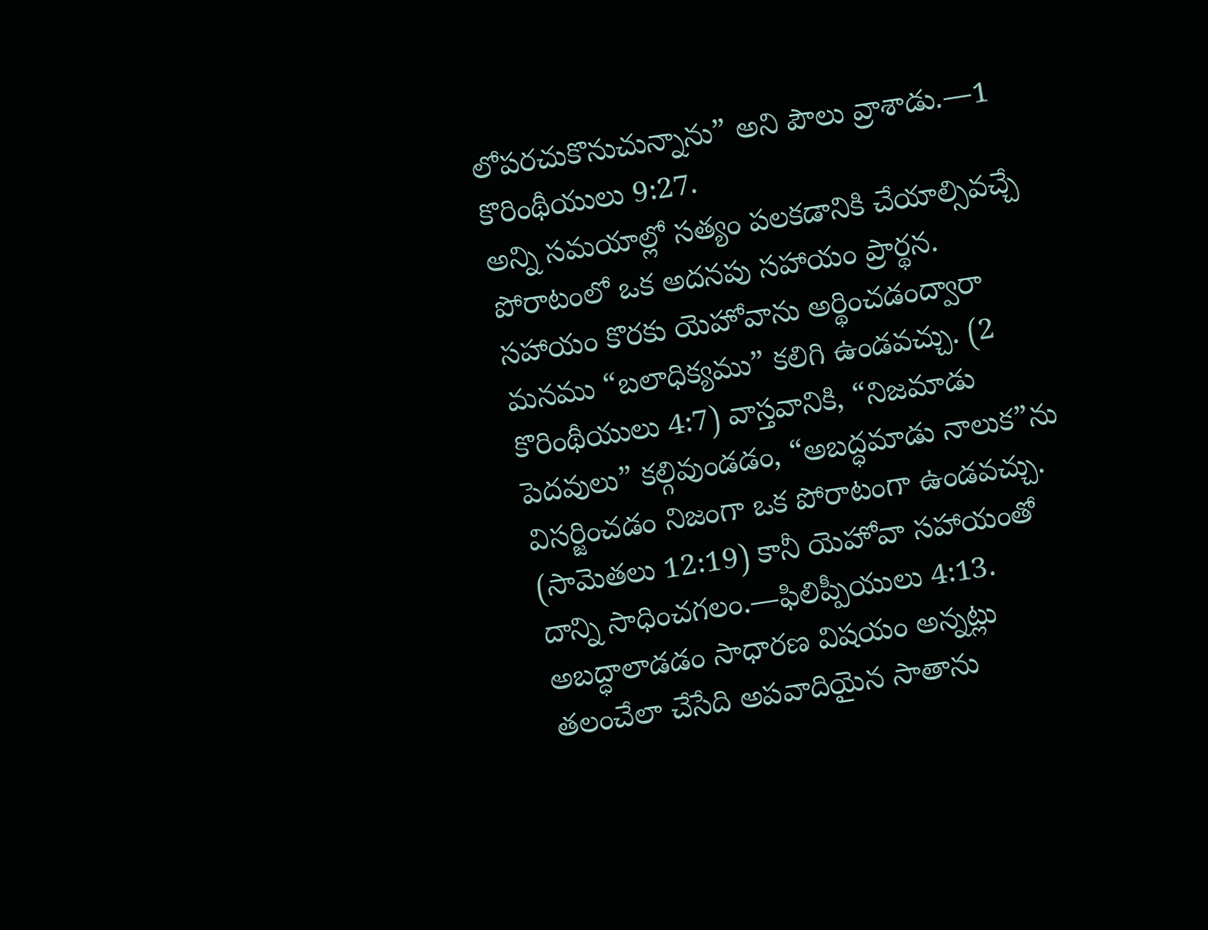లోపరచుకొనుచున్నాను” అని పౌలు వ్రాశాడు.—1 కొరింథీయులు 9:27.
అన్ని సమయాల్లో సత్యం పలకడానికి చేయాల్సివచ్చే పోరాటంలో ఒక అదనపు సహాయం ప్రార్థన. సహాయం కొరకు యెహోవాను అర్థించడంద్వారా మనము “బలాధిక్యము” కలిగి ఉండవచ్చు. (2 కొరింథీయులు 4:7) వాస్తవానికి, “నిజమాడు పెదవులు” కల్గివుండడం, “అబద్ధమాడు నాలుక”ను విసర్జించడం నిజంగా ఒక పోరాటంగా ఉండవచ్చు. (సామెతలు 12:19) కానీ యెహోవా సహాయంతో దాన్ని సాధించగలం.—ఫిలిప్పీయులు 4:13.
అబద్ధాలాడడం సాధారణ విషయం అన్నట్లు తలంచేలా చేసేది అపవాదియైన సాతాను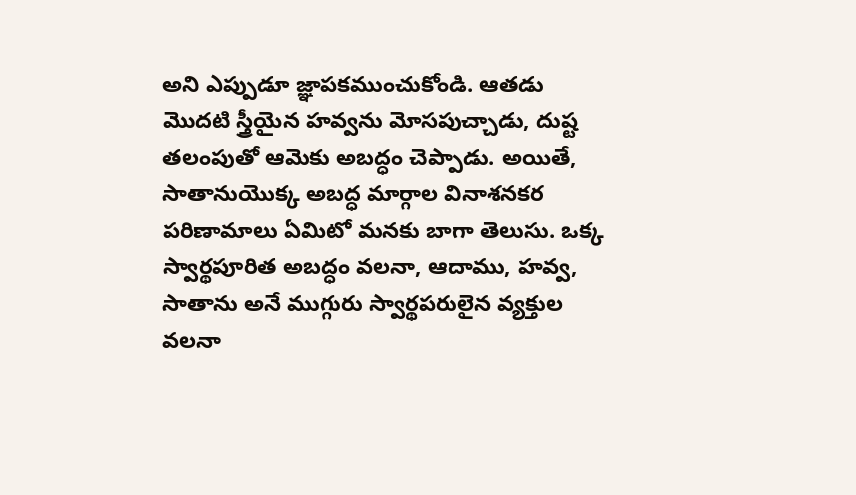అని ఎప్పుడూ జ్ఞాపకముంచుకోండి. ఆతడు మొదటి స్త్రీయైన హవ్వను మోసపుచ్చాడు, దుష్ట తలంపుతో ఆమెకు అబద్ధం చెప్పాడు. అయితే, సాతానుయొక్క అబద్ధ మార్గాల వినాశనకర పరిణామాలు ఏమిటో మనకు బాగా తెలుసు. ఒక్క స్వార్థపూరిత అబద్ధం వలనా, ఆదాము, హవ్వ, సాతాను అనే ముగ్గురు స్వార్థపరులైన వ్యక్తుల వలనా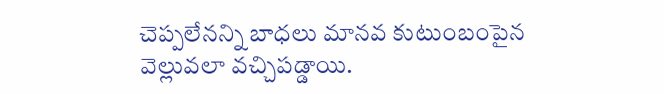చెప్పలేనన్ని బాధలు మానవ కుటుంబంపైన వెల్లువలా వచ్చిపడ్డాయి.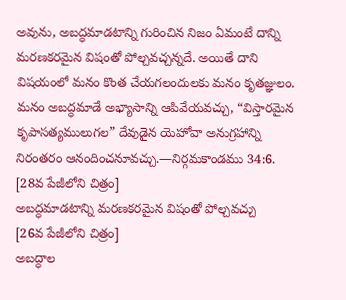అవును, అబద్ధమాడటాన్ని గురించిన నిజం ఏమంటే దాన్ని మరణకరమైన విషంతో పోల్చవచ్చన్నదే. అయితే దాని విషయంలో మనం కొంత చేయగలందులకు మనం కృతజ్ఞులం. మనం అబద్ధమాడే అభ్యాసాన్ని ఆపివేయవచ్చు, “విస్తారమైన కృపాసత్యములుగల” దేవుడైన యెహోవా అనుగ్రహాన్ని నిరంతరం ఆనందించనూవచ్చు.—నిర్గమకాండము 34:6.
[28వ పేజీలోని చిత్రం]
అబద్ధమాడటాన్ని మరణకరమైన విషంతో పోల్చవచ్చు
[26వ పేజీలోని చిత్రం]
అబద్ధాల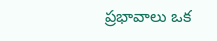ప్రభావాలు ఒక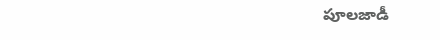పూలజాడీ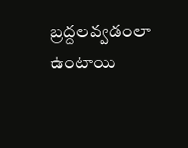బ్రద్దలవ్వడంలా ఉంటాయి